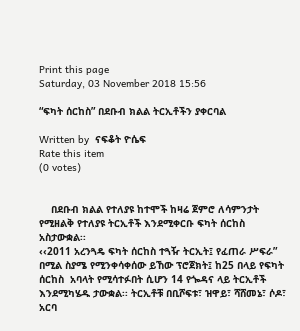Print this page
Saturday, 03 November 2018 15:56

“ፍካት ሰርከስ” በደቡብ ክልል ትርኢቶችን ያቀርባል

Written by  ናፍቆት ዮሴፍ
Rate this item
(0 votes)


    በደቡብ ክልል የተለያዩ ከተሞች ከዛሬ ጀምሮ ለሳምንታት የሚዘልቅ የተለያዩ ትርኢቶች እንደሚቀርቡ ፍካት ሰርከስ አስታውቋል፡፡
‹‹2011 አረንጓዴ ፍካት ሰርከስ ተጓዥ ትርኢት፤ የፈጠራ ሥፍራ”  በሚል ስያሜ የሚንቀሳቀሰው ይኸው ፕሮጀክት፤ ከ25 በላይ የፍካት ሰርከስ  አባላት የሚሳተፉበት ሲሆን 14 የጐዳና ላይ ትርኢቶች እንደሚካሄዱ ታውቋል፡፡ ትርኢቶቹ በቢሾፍቱ፣ ዝዋይ፣ ሻሸመኔ፣ ሶዶ፣ አርባ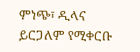ምነጭ፣ ዲላና ይርጋለም የሚቀርቡ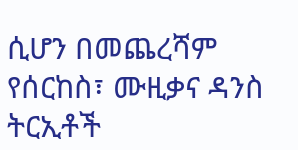ሲሆን በመጨረሻም የሰርከስ፣ ሙዚቃና ዳንስ  ትርኢቶች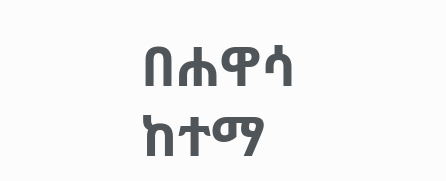በሐዋሳ ከተማ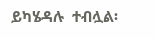ይካሄዳሉ  ተብሏል፡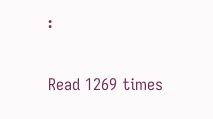፡

Read 1269 times